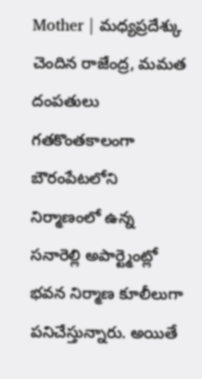Mother | మధ్యప్రదేశ్కు చెందిన రాజేంద్ర, మమత దంపతులు గతకొంతకాలంగా బౌరంపేటలోని నిర్మాణంలో ఉన్న సనారెల్లి అపార్ట్మెంట్లో భవన నిర్మాణ కూలీలుగా పనిచేస్తున్నారు. అయితే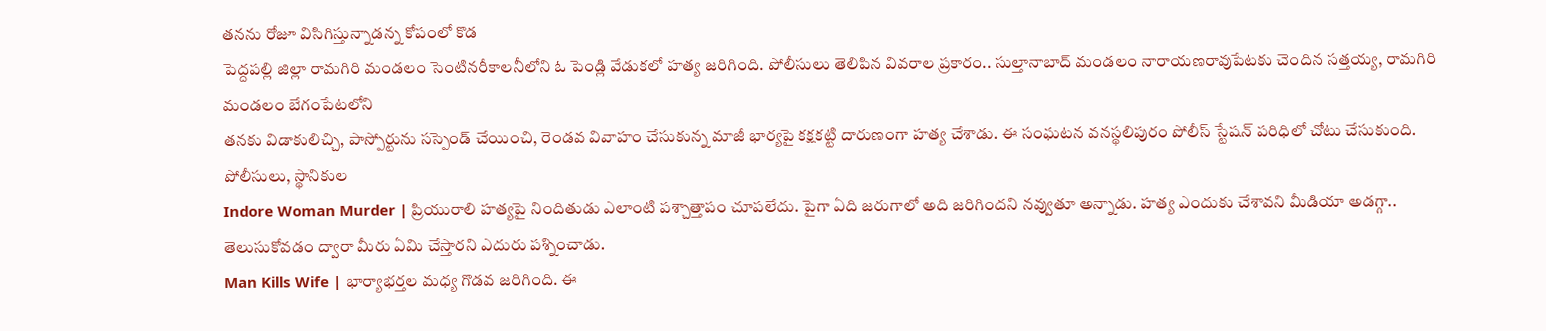తనను రోజూ విసిగిస్తున్నాడన్న కోపంలో కొడ
పెద్దపల్లి జిల్లా రామగిరి మండలం సెంటినరీకాలనీలోని ఓ పెండ్లి వేడుకలో హత్య జరిగింది. పోలీసులు తెలిపిన వివరాల ప్రకారం.. సుల్తానాబాద్ మండలం నారాయణరావుపేటకు చెందిన సత్తయ్య, రామగిరి మండలం బేగంపేటలోని
తనకు విడాకులిచ్చి, పాస్పోర్టును సస్పెండ్ చేయించి, రెండవ వివాహం చేసుకున్న మాజీ భార్యపై కక్షకట్టి దారుణంగా హత్య చేశాడు. ఈ సంఘటన వనస్థలిపురం పోలీస్ స్టేషన్ పరిధిలో చోటు చేసుకుంది. పోలీసులు, స్థానికుల
Indore Woman Murder | ప్రియురాలి హత్యపై నిందితుడు ఎలాంటి పశ్చాత్తాపం చూపలేదు. పైగా ఏది జరుగాలో అది జరిగిందని నవ్వుతూ అన్నాడు. హత్య ఎందుకు చేశావని మీడియా అడగ్గా.. తెలుసుకోవడం ద్వారా మీరు ఏమి చేస్తారని ఎదురు పశ్నించాడు.
Man Kills Wife | భార్యాభర్తల మధ్య గొడవ జరిగింది. ఈ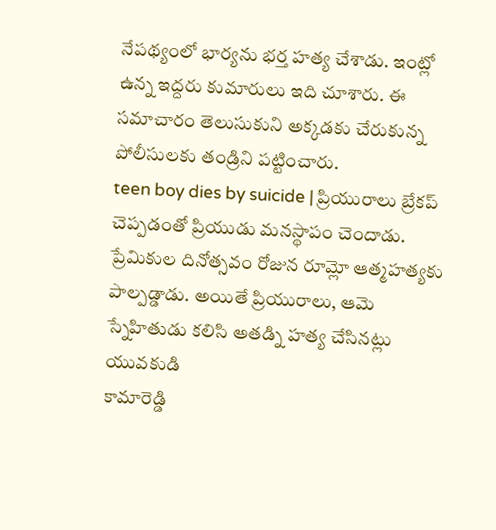నేపథ్యంలో భార్యను భర్త హత్య చేశాడు. ఇంట్లో ఉన్న ఇద్దరు కుమారులు ఇది చూశారు. ఈ సమాచారం తెలుసుకుని అక్కడకు చేరుకున్న పోలీసులకు తండ్రిని పట్టించారు.
teen boy dies by suicide | ప్రియురాలు బ్రేకప్ చెప్పడంతో ప్రియుడు మనస్థాపం చెందాడు. ప్రేమికుల దినోత్సవం రోజున రూమ్లో ఆత్మహత్యకు పాల్పడ్డాడు. అయితే ప్రియురాలు, ఆమె స్నేహితుడు కలిసి అతడ్ని హత్య చేసినట్లు యువకుడి
కామారెడ్డి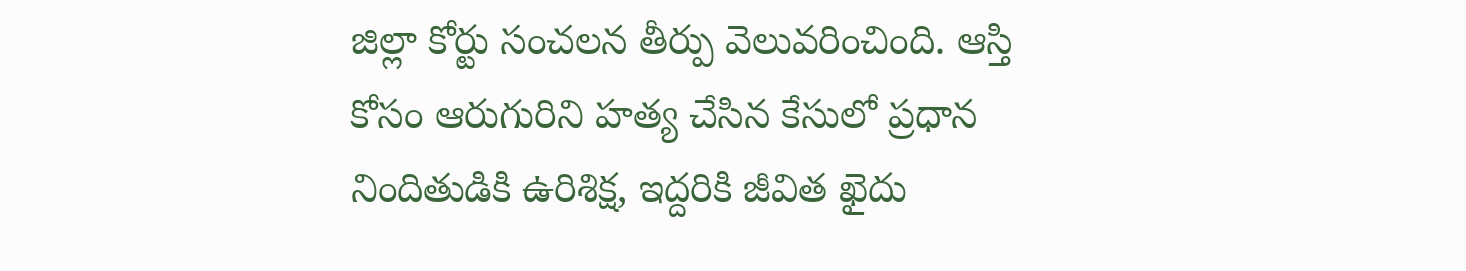జిల్లా కోర్టు సంచలన తీర్పు వెలువరించింది. ఆస్తి కోసం ఆరుగురిని హత్య చేసిన కేసులో ప్రధాన నిందితుడికి ఉరిశిక్ష, ఇద్దరికి జీవిత ఖైదు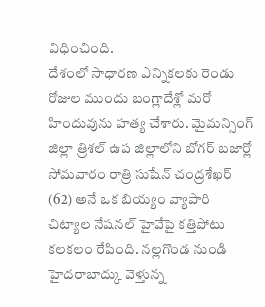విధించింది.
దేశంలో సాధారణ ఎన్నికలకు రెండు రోజుల ముందు బంగ్లాదేశ్లో మరో హిందువును హత్య చేశారు. మైమన్సింగ్ జిల్లా త్రిశల్ ఉప జిల్లాలోని బోగర్ బజార్లో సోమవారం రాత్రి సుషేన్ చంద్రశేఖర్ (62) అనే ఒక బియ్యం వ్యాపారి
చిట్యాల నేషనల్ హైవేపై కత్తిపోటు కలకలం రేపింది. నల్లగొండ నుండి హైదరాబాద్కు వెళ్తున్న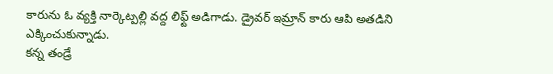కారును ఓ వ్యక్తి నార్కెట్పల్లి వద్ద లిఫ్ట్ అడిగాడు. డ్రైవర్ ఇమ్రాన్ కారు ఆపి అతడిని ఎక్కించుకున్నాడు.
కన్న తండ్రే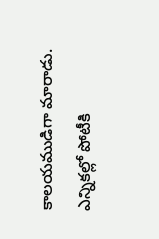కాలయముడిగా మారాడు. ఎన్నికల్లో పోటీకి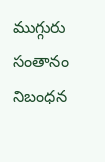ముగ్గురు సంతానం నిబంధన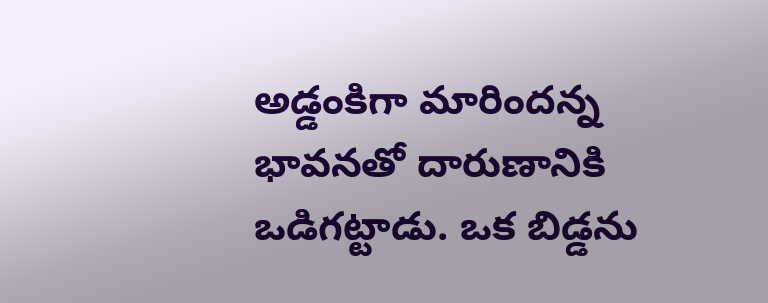అడ్డంకిగా మారిందన్న భావనతో దారుణానికి ఒడిగట్టాడు. ఒక బిడ్డను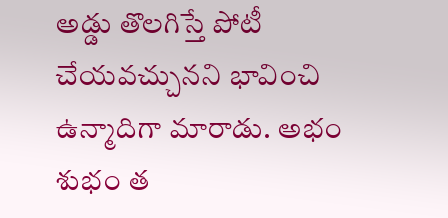అడ్డు తొలగిస్తే పోటీ చేయవచ్చునని భావించి ఉన్మాదిగా మారాడు. అభం శుభం త